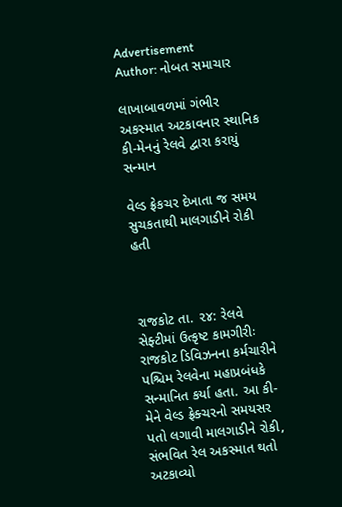Advertisement
Author: નોબત સમાચાર

લાખાબાવળમાં ગંભીર અકસ્માત અટકાવનાર સ્થાનિક કી-મેનનું રેલવે દ્વારા કરાયું સન્માન

વેલ્ડ ફ્રેકચર દેખાતા જ સમય સુચકતાથી માલગાડીને રોકી હતી



રાજકોટ તા. ૨૪: રેલવે સેફ્ટીમાં ઉત્કૃષ્ટ કામગીરીઃ રાજકોટ ડિવિઝનના કર્મચારીને પશ્ચિમ રેલવેના મહાપ્રબંધકે સન્માનિત કર્યા હતા. આ કી-મેને વેલ્ડ ફ્રેક્ચરનો સમયસર પતો લગાવી માલગાડીને રોકી, સંભવિત રેલ અકસ્માત થતો અટકાવ્યો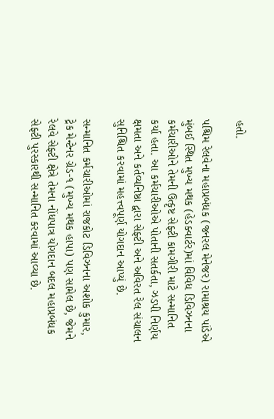હતો.

પશ્ચિમ રેલવેના મહાપ્રબંધક (જનરલ મેનેજર) રામાશ્રય પાંડેએ મુંબઈ સ્થિત મુખ્ય મથક (હેડક્વાર્ટર)માં વિવિધ ડિવિઝનના કર્મચારીઓને તેમની ઉત્કૃષ્ટ સેફ્ટી કામગીરી માટે સન્માનિત કર્યા હતા. આ કર્મચારીઓએ પોતાની સતર્કતા, ઝડપી નિર્ણય ક્ષમતા અને કર્તવ્યનિષ્ઠા દ્વારા સેફ્ટી અને અવિરત રેલ સંચાલન સુનિશ્ચિત કરવામાં મહત્ત્વપૂર્ણ યોગદાન આપ્યું છે.

સન્માનિત કર્મચારીઓમાં રાજકોટ ડિવિઝનના અશોક કુમાર, ટ્રેક મેન્ટેનર ગ્રેડ-૧ (મુખ્ય મથક હાપા) પણ સામેલ છે, જેમને રેલવે સેફ્ટી ક્ષેત્રે તેમના નોંધપાત્ર યોગદાન બદલ મહાપ્રબંધક સેફ્ટી પુરસ્કારથી સન્માનિત કરવામાં આવ્યા છે.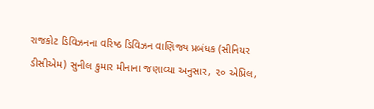રાજકોટ ડિવિઝનના વરિષ્ઠ ડિવિઝન વાણિજ્ય પ્રબંધક (સીનિયર ડીસીએમ) સુનીલ કુમાર મીનાના જણાવ્યા અનુસાર, ૨૦ એપ્રિલ,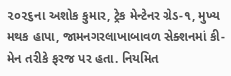૨૦૨૬ના અશોક કુમાર, ટ્રેક મેન્ટેનર ગ્રેડ-૧, મુખ્ય મથક હાપા, જામનગરલાખાબાવળ સેક્શનમાં કી-મેન તરીકે ફરજ પર હતા. નિયમિત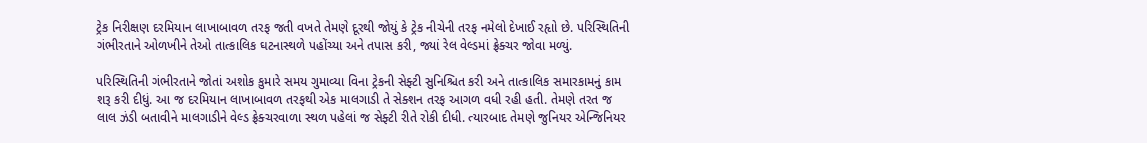ટ્રેક નિરીક્ષણ દરમિયાન લાખાબાવળ તરફ જતી વખતે તેમણે દૂરથી જોયું કે ટ્રેક નીચેની તરફ નમેલો દેખાઈ રહૃાો છે. પરિસ્થિતિની ગંભીરતાને ઓળખીને તેઓ તાત્કાલિક ઘટનાસ્થળે પહોંચ્યા અને તપાસ કરી, જ્યાં રેલ વેલ્ડમાં ફ્રેક્ચર જોવા મળ્યું.

પરિસ્થિતિની ગંભીરતાને જોતાં અશોક કુમારે સમય ગુમાવ્યા વિના ટ્રેકની સેફ્ટી સુનિશ્ચિત કરી અને તાત્કાલિક સમારકામનું કામ શરૂ કરી દીધું. આ જ દરમિયાન લાખાબાવળ તરફથી એક માલગાડી તે સેક્શન તરફ આગળ વધી રહી હતી. તેમણે તરત જ લાલ ઝંડી બતાવીને માલગાડીને વેલ્ડ ફ્રેક્ચરવાળા સ્થળ પહેલાં જ સેફ્ટી રીતે રોકી દીધી. ત્યારબાદ તેમણે જુનિયર એન્જિનિયર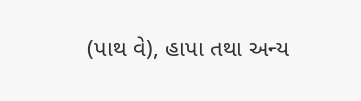(પાથ વે), હાપા તથા અન્ય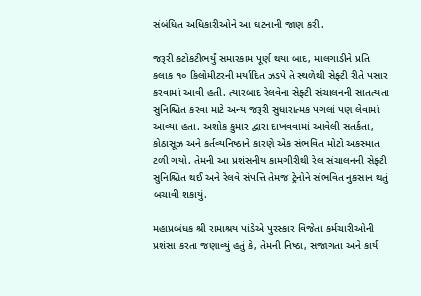સંબંધિત અધિકારીઓને આ ઘટનાની જાણ કરી.

જરૂરી કટોકટીભર્યું સમારકામ પૂર્ણ થયા બાદ, માલગાડીને પ્રતિ કલાક ૧૦ કિલોમીટરની મર્યાદિત ઝડપે તે સ્થળેથી સેફ્ટી રીતે પસાર કરવામાં આવી હતી. ત્યારબાદ રેલવેના સેફ્ટી સંચાલનની સાતત્યતા સુનિશ્ચિત કરવા માટે અન્ય જરૂરી સુધારાત્મક પગલાં પણ લેવામાં આવ્યા હતા. અશોક કુમાર દ્વારા દાખવવામાં આવેલી સતર્કતા, કોઠાસૂઝ અને કર્તવ્યનિષ્ઠાને કારણે એક સંભવિત મોટો અકસ્માત ટળી ગયો. તેમની આ પ્રશંસનીય કામગીરીથી રેલ સંચાલનની સેફ્ટી સુનિશ્ચિત થઈ અને રેલવે સંપત્તિ તેમજ ટ્રેનોને સંભવિત નુકસાન થતું બચાવી શકાયું.

મહાપ્રબંધક શ્રી રામાશ્રય પાંડેએ પુરસ્કાર વિજેતા કર્મચારીઓની પ્રશંસા કરતા જણાવ્યું હતું કે, તેમની નિષ્ઠા, સજાગતા અને કાર્ય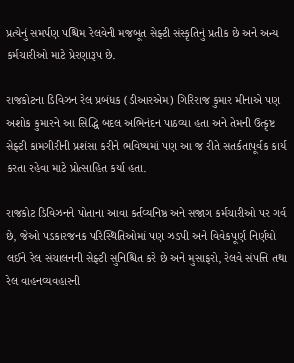પ્રત્યેનું સમર્પણ પશ્ચિમ રેલવેની મજબૂત સેફ્ટી સંસ્કૃતિનું પ્રતીક છે અને અન્ય કર્મચારીઓ માટે પ્રેરણારૂપ છે.

રાજકોટના ડિવિઝન રેલ પ્રબંધક (ડીઆરએમ) ગિરિરાજ કુમાર મીનાએ પણ અશોક કુમારને આ સિદ્ધિ બદલ અભિનંદન પાઠવ્યા હતા અને તેમની ઉત્કૃષ્ટ સેફ્ટી કામગીરીની પ્રશંસા કરીને ભવિષ્યમાં પણ આ જ રીતે સતર્કતાપૂર્વક કાર્ય કરતા રહેવા માટે પ્રોત્સાહિત કર્યા હતા.

રાજકોટ ડિવિઝનને પોતાના આવા કર્તવ્યનિષ્ઠ અને સજાગ કર્મચારીઓ પર ગર્વ છે, જેઓ પડકારજનક પરિસ્થિતિઓમાં પણ ઝડપી અને વિવેકપૂર્ણ નિર્ણયો લઈને રેલ સંચાલનની સેફ્ટી સુનિશ્ચિત કરે છે અને મુસાફરો, રેલવે સંપત્તિ તથા રેલ વાહનવ્યવહારની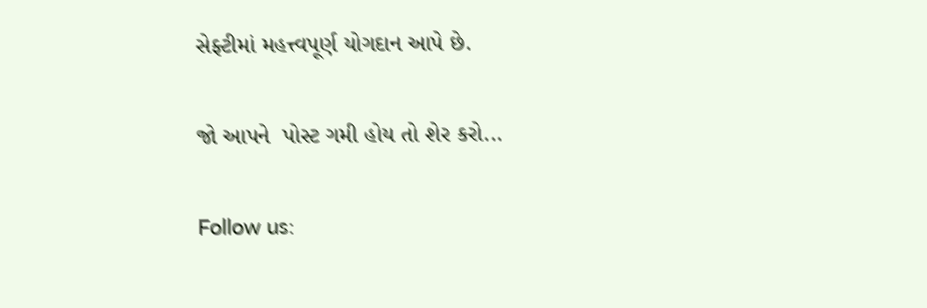સેફ્ટીમાં મહત્ત્વપૂર્ણ યોગદાન આપે છે.

જો આપને  પોસ્ટ ગમી હોય તો શેર કરો...

Follow us: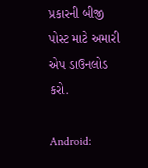પ્રકારની બીજી પોસ્ટ માટે અમારી એપ ડાઉનલોડ કરો.

Android: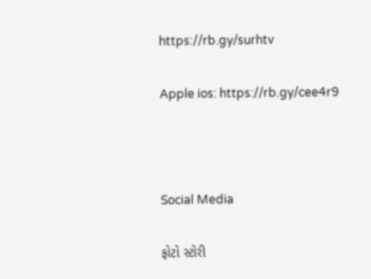https://rb.gy/surhtv

Apple ios: https://rb.gy/cee4r9



Social Media

ફોટો સ્ટોરી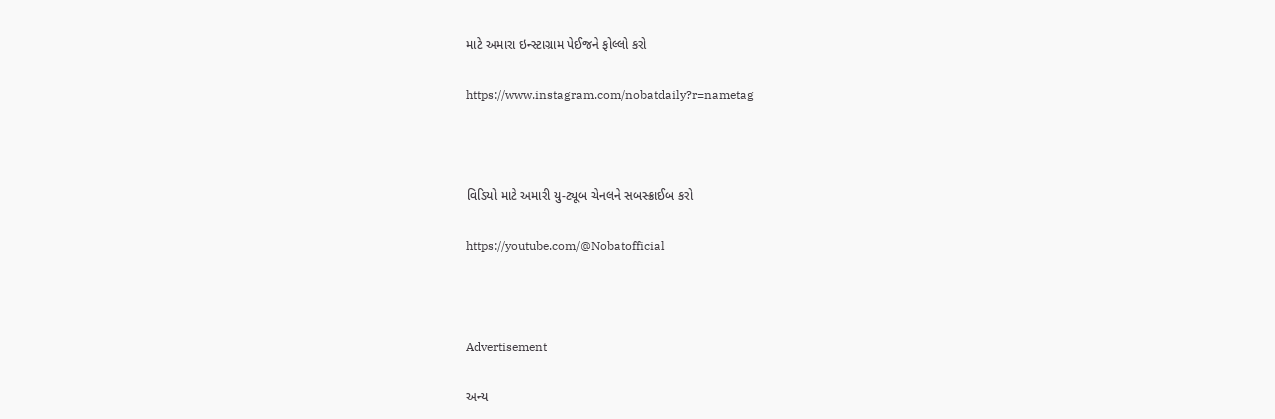માટે અમારા ઇન્સ્ટાગ્રામ પેઈજને ફોલ્લો કરો

https://www.instagram.com/nobatdaily?r=nametag



વિડિયો માટે અમારી યુ-ટ્યૂબ ચેનલને સબસ્ક્રાઈબ કરો

https://youtube.com/@Nobatofficial



Advertisement

અન્ય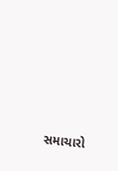સમાચારો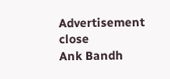Advertisement
close
Ank Bandh